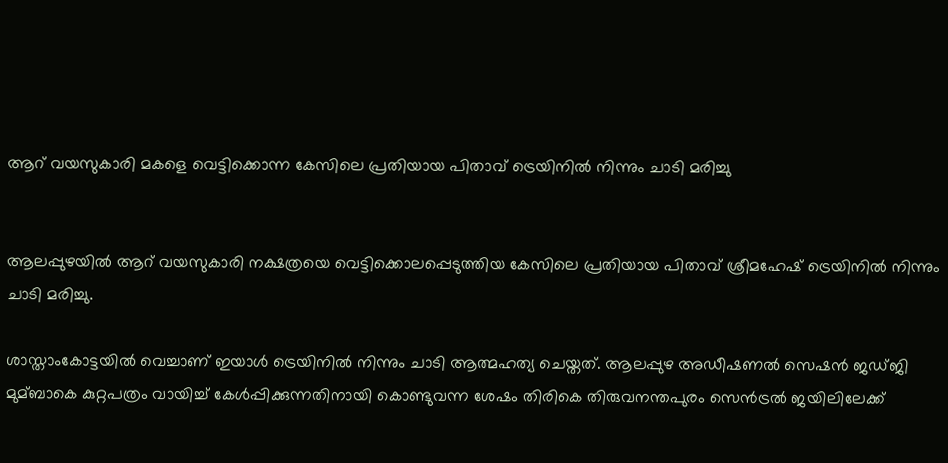ആറ് വയസുകാരി മകളെ വെട്ടിക്കൊന്ന കേസിലെ പ്രതിയായ പിതാവ് ട്രെയിനില്‍ നിന്നും ചാടി മരിച്ചു


ആലപ്പുഴയില്‍ ആറ് വയസുകാരി നക്ഷത്രയെ വെട്ടിക്കൊലപ്പെടുത്തിയ കേസിലെ പ്രതിയായ പിതാവ് ശ്രീമഹേഷ് ട്രെയിനില്‍ നിന്നും ചാടി മരിച്ചു.

ശാസ്താംകോട്ടയില്‍ വെച്ചാണ് ഇയാള്‍ ട്രെയിനില്‍ നിന്നും ചാടി ആത്മഹത്യ ചെയ്തത്. ആലപ്പുഴ അഡീഷണല്‍ സെഷൻ ജഡ്ജി മുമ്ബാകെ കുറ്റപത്രം വായിച്ച്‌ കേള്‍പ്പിക്കുന്നതിനായി കൊണ്ടുവന്ന ശേഷം തിരികെ തിരുവനന്തപുരം സെൻട്രല്‍ ജയിലിലേക്ക്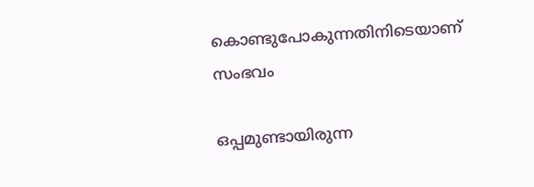കൊണ്ടുപോകുന്നതിനിടെയാണ് സംഭവം

ഒപ്പമുണ്ടായിരുന്ന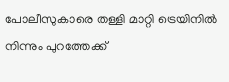പോലീസുകാരെ തള്ളി മാറ്റി ട്രെയിനില്‍ നിന്നും പുറത്തേക്ക്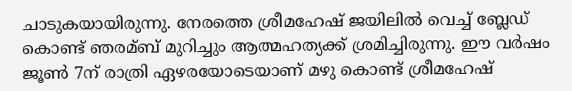ചാടുകയായിരുന്നു. നേരത്തെ ശ്രീമഹേഷ് ജയിലില്‍ വെച്ച്‌ ബ്ലേഡ് കൊണ്ട് ഞരമ്ബ് മുറിച്ചും ആത്മഹത്യക്ക് ശ്രമിച്ചിരുന്നു. ഈ വര്‍ഷം ജൂണ്‍ 7ന് രാത്രി ഏഴരയോടെയാണ് മഴു കൊണ്ട് ശ്രീമഹേഷ്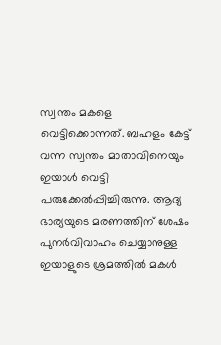സ്വന്തം മകളെ വെട്ടിക്കൊന്നത്. ബഹളം കേട്ട് വന്ന സ്വന്തം മാതാവിനെയും ഇയാള്‍ വെട്ടി പരുക്കേല്‍പ്പിച്ചിരുന്നു. ആദ്യ ഭാര്യയുടെ മരണത്തിന് ശേഷം പുനര്‍വിവാഹം ചെയ്യാനുള്ള ഇയാളുടെ ശ്രമത്തില്‍ മകള്‍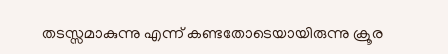തടസ്സമാകുന്നു എന്ന് കണ്ടതോടെയായിരുന്നു ക്രൂര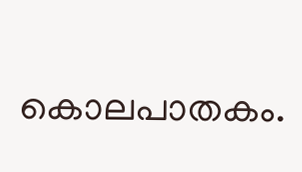കൊലപാതകം.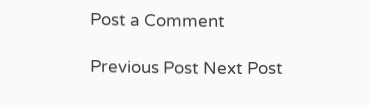Post a Comment

Previous Post Next Post